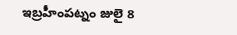ఇబ్రహీంపట్నం జులై 8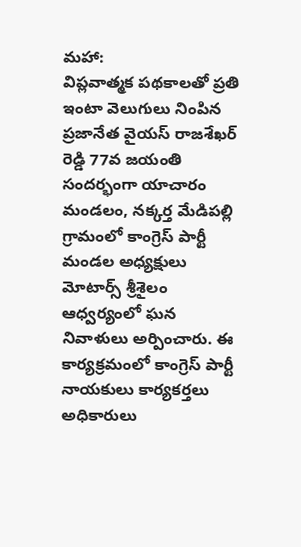మహా:
విప్లవాత్మక పథకాలతో ప్రతి ఇంటా వెలుగులు నింపిన ప్రజానేత వైయస్ రాజశేఖర్ రెడ్డి 77వ జయంతి సందర్భంగా యాచారం మండలం, నక్కర్త మేడిపల్లి గ్రామంలో కాంగ్రెస్ పార్టీ మండల అధ్యక్షులు మోటార్స్ శ్రీశైలం ఆధ్వర్యంలో ఘన నివాళులు అర్పించారు. ఈ కార్యక్రమంలో కాంగ్రెస్ పార్టీ నాయకులు కార్యకర్తలు అధికారులు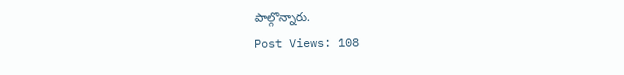పాల్గొన్నారు.
Post Views: 108